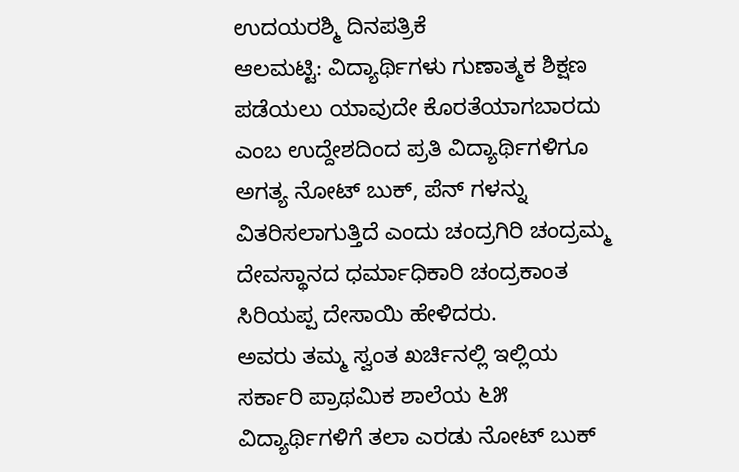ಉದಯರಶ್ಮಿ ದಿನಪತ್ರಿಕೆ
ಆಲಮಟ್ಟಿ: ವಿದ್ಯಾರ್ಥಿಗಳು ಗುಣಾತ್ಮಕ ಶಿಕ್ಷಣ ಪಡೆಯಲು ಯಾವುದೇ ಕೊರತೆಯಾಗಬಾರದು ಎಂಬ ಉದ್ದೇಶದಿಂದ ಪ್ರತಿ ವಿದ್ಯಾರ್ಥಿಗಳಿಗೂ ಅಗತ್ಯ ನೋಟ್ ಬುಕ್, ಪೆನ್ ಗಳನ್ನು ವಿತರಿಸಲಾಗುತ್ತಿದೆ ಎಂದು ಚಂದ್ರಗಿರಿ ಚಂದ್ರಮ್ಮ ದೇವಸ್ಥಾನದ ಧರ್ಮಾಧಿಕಾರಿ ಚಂದ್ರಕಾಂತ ಸಿರಿಯಪ್ಪ ದೇಸಾಯಿ ಹೇಳಿದರು.
ಅವರು ತಮ್ಮ ಸ್ವಂತ ಖರ್ಚಿನಲ್ಲಿ ಇಲ್ಲಿಯ ಸರ್ಕಾರಿ ಪ್ರಾಥಮಿಕ ಶಾಲೆಯ ೬೫ ವಿದ್ಯಾರ್ಥಿಗಳಿಗೆ ತಲಾ ಎರಡು ನೋಟ್ ಬುಕ್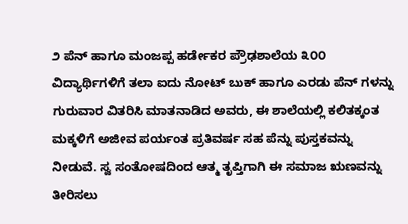೨ ಪೆನ್ ಹಾಗೂ ಮಂಜಪ್ಪ ಹರ್ಡೇಕರ ಪ್ರೌಢಶಾಲೆಯ ೩೦೦ ವಿದ್ಯಾರ್ಥಿಗಳಿಗೆ ತಲಾ ಐದು ನೋಟ್ ಬುಕ್ ಹಾಗೂ ಎರಡು ಪೆನ್ ಗಳನ್ನು ಗುರುವಾರ ವಿತರಿಸಿ ಮಾತನಾಡಿದ ಅವರು, ಈ ಶಾಲೆಯಲ್ಲಿ ಕಲಿತಕ್ಕಂತ ಮಕ್ಕಳಿಗೆ ಅಜೀವ ಪರ್ಯಂತ ಪ್ರತಿವರ್ಷ ಸಹ ಪೆನ್ನು ಪುಸ್ತಕವನ್ನು ನೀಡುವೆ. ಸ್ವ ಸಂತೋಷದಿಂದ ಆತ್ಮ ತೃಪ್ತಿಗಾಗಿ ಈ ಸಮಾಜ ಋಣವನ್ನು ತೀರಿಸಲು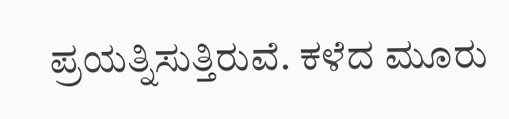ಪ್ರಯತ್ನಿಸುತ್ತಿರುವೆ. ಕಳೆದ ಮೂರು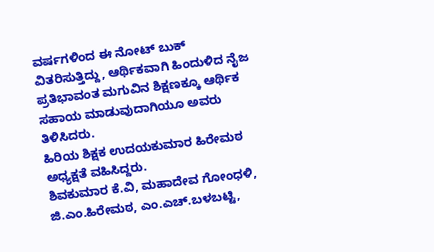ವರ್ಷಗಳಿಂದ ಈ ನೋಟ್ ಬುಕ್ ವಿತರಿಸುತ್ತಿದ್ದು, ಆರ್ಥಿಕವಾಗಿ ಹಿಂದುಳಿದ ನೈಜ ಪ್ರತಿಭಾವಂತ ಮಗುವಿನ ಶಿಕ್ಷಣಕ್ಕೂ ಆರ್ಥಿಕ ಸಹಾಯ ಮಾಡುವುದಾಗಿಯೂ ಅವರು ತಿಳಿಸಿದರು.
ಹಿರಿಯ ಶಿಕ್ಷಕ ಉದಯಕುಮಾರ ಹಿರೇಮಠ ಅಧ್ಯಕ್ಷತೆ ವಹಿಸಿದ್ದರು.
ಶಿವಕುಮಾರ ಕೆ.ವಿ, ಮಹಾದೇವ ಗೋಂಧಳಿ, ಜಿ.ಎಂ.ಹಿರೇಮಠ, ಎಂ.ಎಚ್.ಬಳಬಟ್ಟಿ,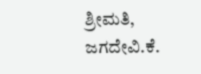ಶ್ರೀಮತಿ, ಜಗದೇವಿ.ಕೆ.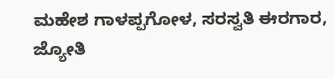ಮಹೇಶ ಗಾಳಪ್ಪಗೋಳ, ಸರಸ್ವತಿ ಈರಗಾರ, ಜ್ಯೋತಿ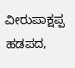ವೀರುಪಾಕ್ಷಪ್ಪ ಹಡಪದ,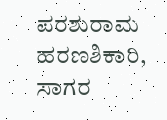ಪರಶುರಾಮ ಹರಣಶಿಕಾರಿ, ಸಾಗರ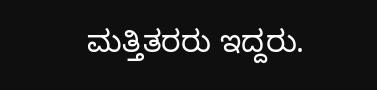ಮತ್ತಿತರರು ಇದ್ದರು.